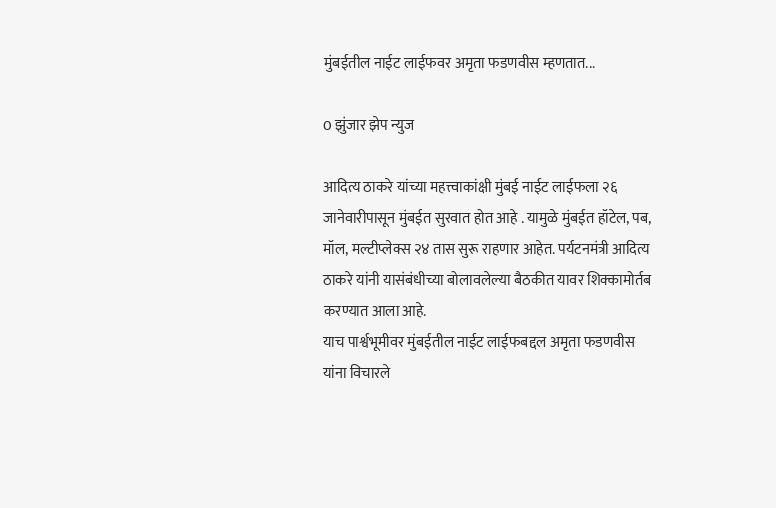मुंबईतील नाईट लाईफवर अमृता फडणवीस म्हणतात...

0 झुंजार झेप न्युज

आदित्य ठाकरे यांच्या महत्त्वाकांक्षी मुंबई नाईट लाईफला २६ जानेवारीपासून मुंबईत सुरवात होत आहे . यामुळे मुंबईत हॉटेल, पब, मॉल, मल्टीप्लेक्स २४ तास सुरू राहणार आहेत. पर्यटनमंत्री आदित्य ठाकरे यांनी यासंबंधीच्या बोलावलेल्या बैठकीत यावर शिक्कामोर्तब करण्यात आला आहे.
याच पार्श्वभूमीवर मुंबईतील नाईट लाईफबद्दल अमृता फडणवीस यांना विचारले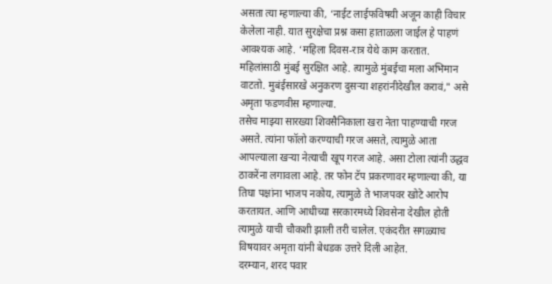असता त्या म्हणाल्या की, ‘नाईट लाईफविषयी अजून काही विचार केलेला नाही. यात सुरक्षेचा प्रश्न कसा हाताळला जाईल हे पाहणं आवश्यक आहे. ‘महिला दिवस-रात्र येथे काम करतात. महिलांसाठी मुंबई सुरक्षित आहे. त्यामुळे मुंबईचा मला अभिमान वाटतो. मुबंईसारखे अनुकरण दुसऱ्या शहरांनीदेखील करावं," असे अमृता फडणवीस म्हणाल्या.
तसेच माझ्या सारख्या शिवसैनिकाला खरा नेता पाहण्याची गरज असते. त्यांना फॉलो करण्याची गरज असते, त्यामुळे आता आपल्याला खऱ्या नेत्याची खूप गरज आहे. असा टोला त्यांनी उद्धव ठाकरेंना लगावला आहे. तर फोन टॅप प्रकरणावर म्हणाल्या की, या तिघा पक्षांना भाजप नकोय, त्यामुळे ते भाजपवर खोटे आरोप करतायत. आणि आधीच्या सरकारमध्ये शिवसेना देखील होती त्यामुळे याची चौकशी झाली तरी चालेल. एकंदरीत सगळ्याच विषयावर अमृता यांनी बेधडक उत्तरे दिली आहेत.
दरम्यान, शरद पवार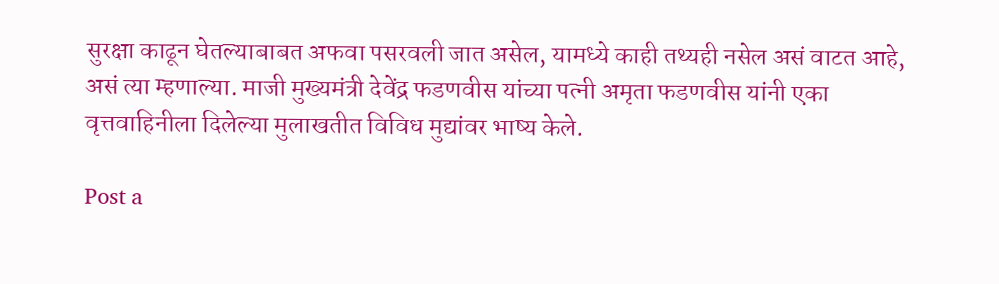सुरक्षा काढून घेतल्याबाबत अफवा पसरवली जात असेल, यामध्ये काही तथ्यही नसेल असं वाटत आहे, असं त्या म्हणाल्या. माजी मुख्यमंत्री देवेंद्र फडणवीस यांच्या पत्नी अमृता फडणवीस यांनी एका वृत्तवाहिनीला दिलेल्या मुलाखतीत विविध मुद्यांवर भाष्य केले.

Post a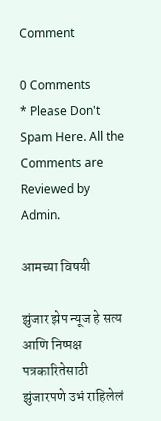Comment

0 Comments
* Please Don't Spam Here. All the Comments are Reviewed by Admin.

आमच्या विषयी

झुंजार झेप न्यूज हे सत्य आणि निष्पक्ष पत्रकारितेसाठी झुंजारपणे उभं राहिलेलं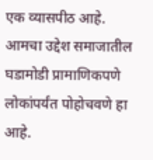एक व्यासपीठ आहे. आमचा उद्देश समाजातील घडामोडी प्रामाणिकपणे लोकांपर्यंत पोहोचवणे हा आहे.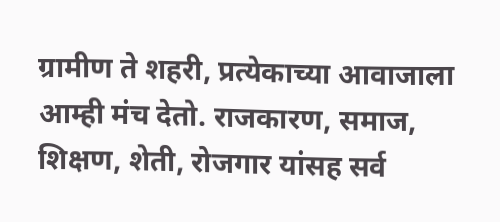ग्रामीण ते शहरी, प्रत्येकाच्या आवाजाला आम्ही मंच देतो. राजकारण, समाज, शिक्षण, शेती, रोजगार यांसह सर्व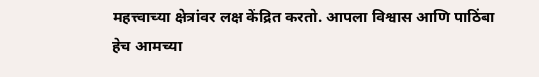महत्त्वाच्या क्षेत्रांवर लक्ष केंद्रित करतो. आपला विश्वास आणि पाठिंबा हेच आमच्या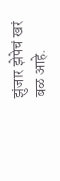झुंजार झेपेचं खरं बळ आहे.